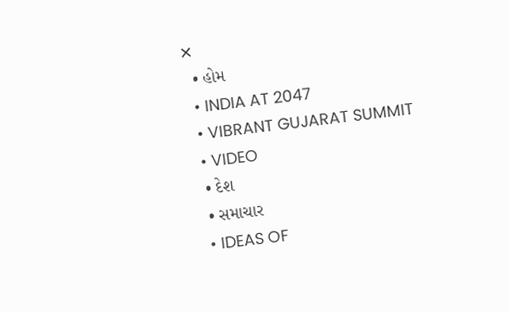✕
  • હોમ
  • INDIA AT 2047
  • VIBRANT GUJARAT SUMMIT
  • VIDEO
  • દેશ
  • સમાચાર
  • IDEAS OF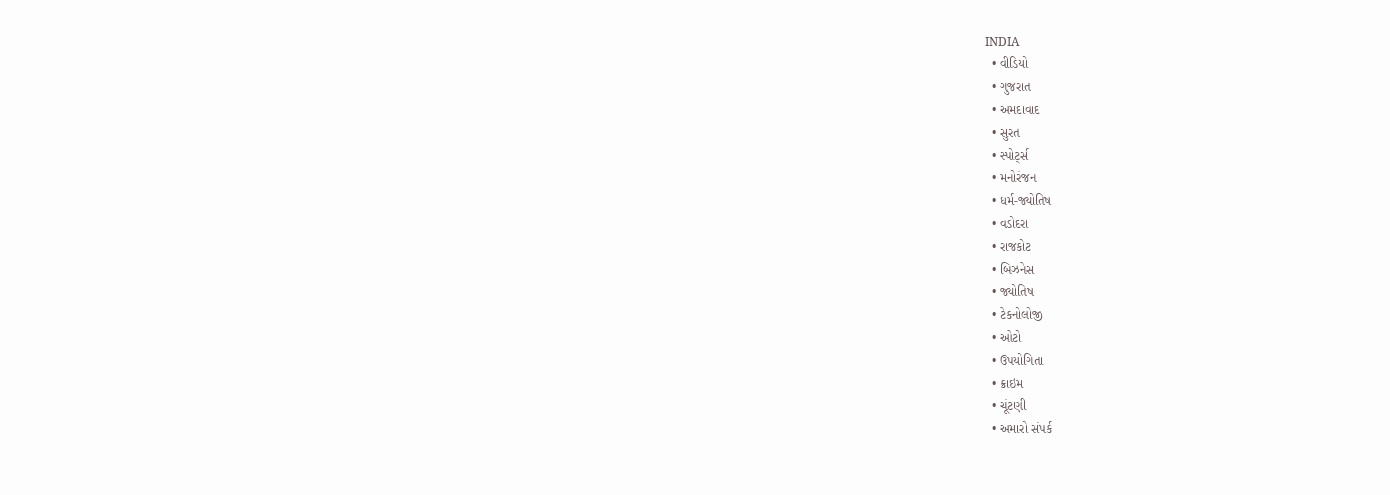INDIA
  • વીડિયો
  • ગુજરાત
  • અમદાવાદ
  • સુરત
  • સ્પોર્ટ્સ
  • મનોરંજન
  • ધર્મ-જ્યોતિષ
  • વડોદરા
  • રાજકોટ
  • બિઝનેસ
  • જ્યોતિષ
  • ટેકનોલોજી
  • ઓટો
  • ઉપયોગિતા
  • ક્રાઇમ
  • ચૂંટણી
  • અમારો સંપર્ક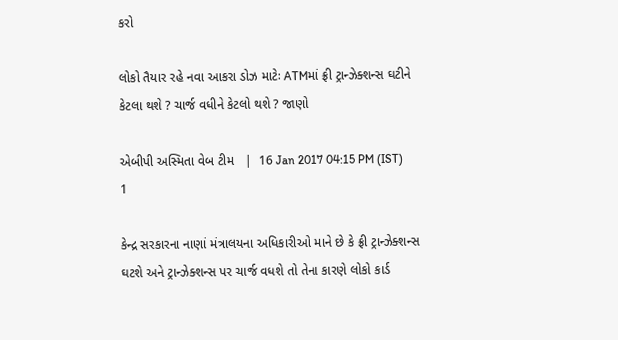કરો

લોકો તૈયાર રહે નવા આકરા ડોઝ માટેઃ ATMમાં ફ્રી ટ્રાન્ઝેક્શન્સ ઘટીને કેટલા થશે ? ચાર્જ વધીને કેટલો થશે ? જાણો

એબીપી અસ્મિતા વેબ ટીમ   |  16 Jan 2017 04:15 PM (IST)
1

કેન્દ્ર સરકારના નાણાં મંત્રાલયના અધિકારીઓ માને છે કે ફ્રી ટ્રાન્ઝેક્શન્સ ઘટશે અને ટ્રાન્ઝેક્શન્સ પર ચાર્જ વધશે તો તેના કારણે લોકો કાર્ડ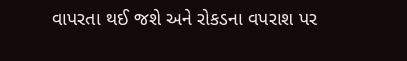વાપરતા થઈ જશે અને રોકડના વપરાશ પર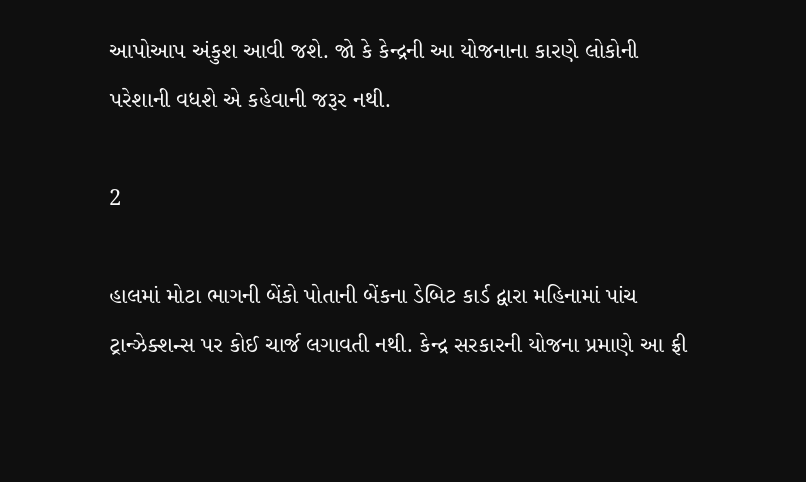આપોઆપ અંકુશ આવી જશે. જો કે કેન્દ્રની આ યોજનાના કારણે લોકોની પરેશાની વધશે એ કહેવાની જરૂર નથી.

2

હાલમાં મોટા ભાગની બેંકો પોતાની બેંકના ડેબિટ કાર્ડ દ્વારા મહિનામાં પાંચ ટ્રાન્ઝેક્શન્સ પર કોઈ ચાર્જ લગાવતી નથી. કેન્દ્ર સરકારની યોજના પ્રમાણે આ ફ્રી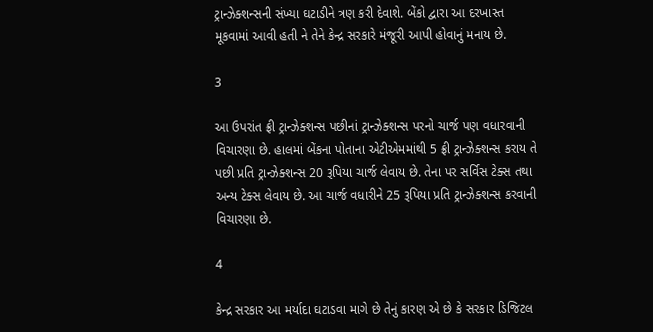ટ્રાન્ઝેક્શન્સની સંખ્યા ઘટાડીને ત્રણ કરી દેવાશે. બેંકો દ્વારા આ દરખાસ્ત મૂકવામાં આવી હતી ને તેને કેન્દ્ર સરકારે મંજૂરી આપી હોવાનું મનાય છે.

3

આ ઉપરાંત ફ્રી ટ્રાન્ઝેક્શન્સ પછીનાં ટ્રાન્ઝેક્શન્સ પરનો ચાર્જ પણ વધારવાની વિચારણા છે. હાલમાં બેંકના પોતાના એટીએમમાંથી 5 ફ્રી ટ્રાન્ઝેક્શન્સ કરાય તે પછી પ્રતિ ટ્રાન્ઝેક્શન્સ 20 રૂપિયા ચાર્જ લેવાય છે. તેના પર સર્વિસ ટેક્સ તથા અન્ય ટેક્સ લેવાય છે. આ ચાર્જ વધારીને 25 રૂપિયા પ્રતિ ટ્રાન્ઝેક્શન્સ કરવાની વિચારણા છે.

4

કેન્દ્ર સરકાર આ મર્યાદા ઘટાડવા માગે છે તેનું કારણ એ છે કે સરકાર ડિજિટલ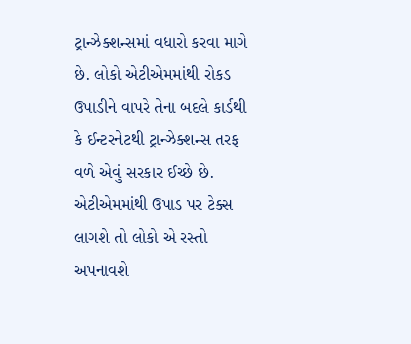ટ્રાન્ઝેક્શન્સમાં વધારો કરવા માગે છે. લોકો એટીએમમાંથી રોકડ ઉપાડીને વાપરે તેના બદલે કાર્ડથી કે ઈન્ટરનેટથી ટ્રાન્ઝેક્શન્સ તરફ વળે એવું સરકાર ઈચ્છે છે. એટીએમમાંથી ઉપાડ પર ટેક્સ લાગશે તો લોકો એ રસ્તો અપનાવશે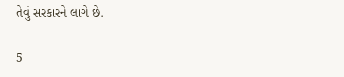તેવું સરકારને લાગે છે.

5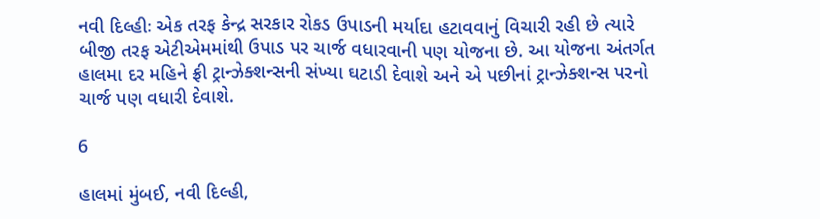નવી દિલ્હીઃ એક તરફ કેન્દ્ર સરકાર રોકડ ઉપાડની મર્યાદા હટાવવાનું વિચારી રહી છે ત્યારે બીજી તરફ એટીએમમાંથી ઉપાડ પર ચાર્જ વધારવાની પણ યોજના છે. આ યોજના અંતર્ગત હાલમા દર મહિને ફ્રી ટ્રાન્ઝેક્શન્સની સંખ્યા ઘટાડી દેવાશે અને એ પછીનાં ટ્રાન્ઝેક્શન્સ પરનો ચાર્જ પણ વધારી દેવાશે.

6

હાલમાં મુંબઈ, નવી દિલ્હી,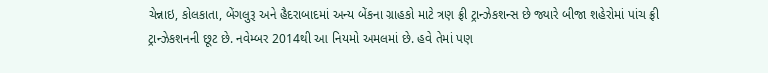ચેન્નાઇ, કોલકાતા, બેંગલુરૂ અને હૈદરાબાદમાં અન્ય બેંકના ગ્રાહકો માટે ત્રણ ફ્રી ટ્રાન્ઝેકશન્સ છે જ્યારે બીજા શહેરોમાં પાંચ ફ્રી ટ્રાન્ઝેકશનની છૂટ છે. નવેમ્બર 2014થી આ નિયમો અમલમાં છે. હવે તેમાં પણ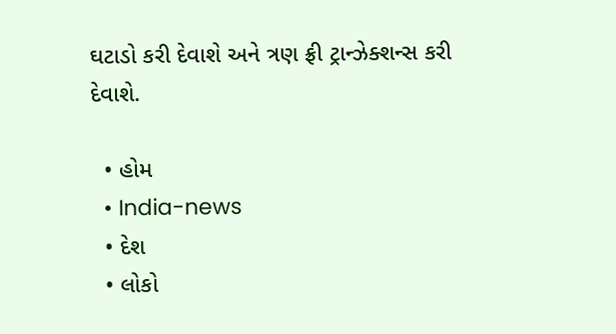ઘટાડો કરી દેવાશે અને ત્રણ ફ્રી ટ્રાન્ઝેક્શન્સ કરી દેવાશે.

  • હોમ
  • India-news
  • દેશ
  • લોકો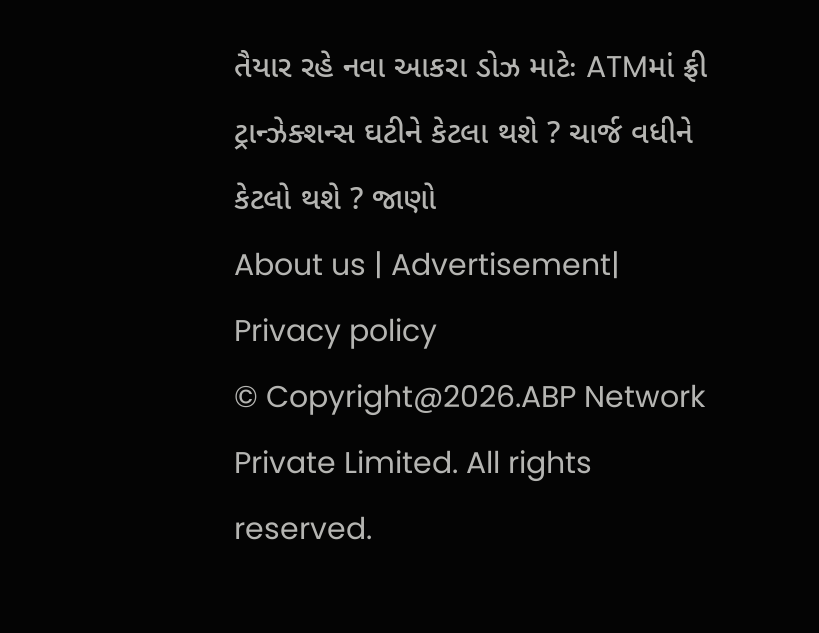તૈયાર રહે નવા આકરા ડોઝ માટેઃ ATMમાં ફ્રી ટ્રાન્ઝેક્શન્સ ઘટીને કેટલા થશે ? ચાર્જ વધીને કેટલો થશે ? જાણો
About us | Advertisement| Privacy policy
© Copyright@2026.ABP Network Private Limited. All rights reserved.